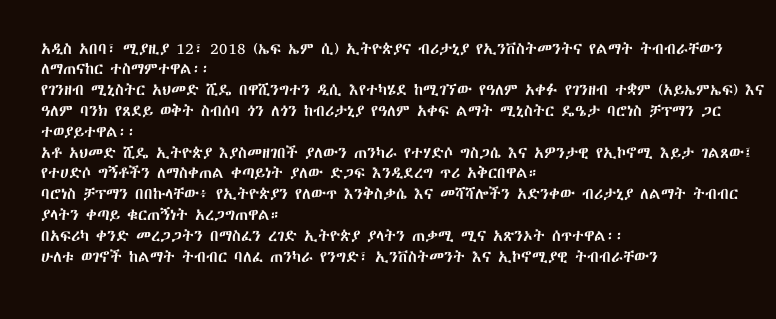አዲስ አበባ፣ ሚያዚያ 12፣ 2018 (ኤፍ ኤም ሲ) ኢትዮጵያና ብሪታኒያ የኢንቨስትመንትና የልማት ትብብራቸውን ለማጠናከር ተስማምተዋል፡፡
የገንዘብ ሚኒስትር አህመድ ሺዴ በዋሺንግተን ዲሲ እየተካሄደ ከሚገኘው የዓለም አቀፉ የገንዘብ ተቋም (አይኤምኤፍ) እና ዓለም ባንክ የጸደይ ወቅት ስብሰባ ጎን ለጎን ከብሪታኒያ የዓለም አቀፍ ልማት ሚኒስትር ዴዔታ ባሮነስ ቻፕማን ጋር ተወያይተዋል፡፡
አቶ አህመድ ሺዴ ኢትዮጵያ እያስመዘገበች ያለውን ጠንካራ የተሃድሶ ግስጋሴ እና አዎንታዊ የኢኮኖሚ እይታ ገልጸው፤ የተሀድሶ ግኝቶችን ለማስቀጠል ቀጣይነት ያለው ድጋፍ እንዲደረግ ጥሪ አቅርበዋል።
ባሮነስ ቻፕማን በበኩላቸው፥ የኢትዮጵያን የለውጥ እንቅስቃሴ እና መሻሻሎችን አድንቀው ብሪታኒያ ለልማት ትብብር ያላትን ቀጣይ ቁርጠኝነት አረጋግጠዋል።
በአፍሪካ ቀንድ መረጋጋትን በማስፈን ረገድ ኢትዮጵያ ያላትን ጠቃሚ ሚና አጽንኦት ሰጥተዋል፡፡
ሁለቱ ወገኖች ከልማት ትብብር ባለፈ ጠንካራ የንግድ፣ ኢንቨስትመንት እና ኢኮኖሚያዊ ትብብራቸውን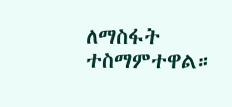ለማስፋት ተስማምተዋል።